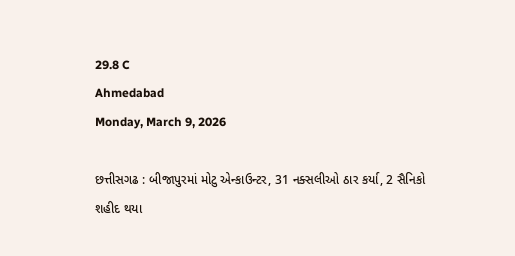29.8 C
Ahmedabad
Monday, March 9, 2026

છત્તીસગઢ : બીજાપુરમાં મોટુ એન્કાઉન્ટર, 31 નક્સલીઓ ઠાર કર્યા, 2 સૈનિકો શહીદ થયા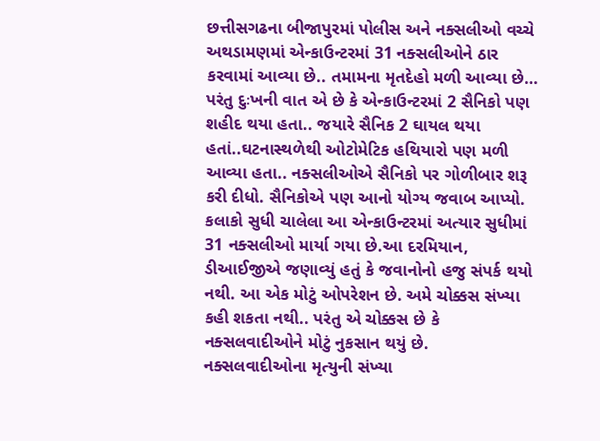છત્તીસગઢના બીજાપુરમાં પોલીસ અને નક્સલીઓ વચ્ચે અથડામણમાં એન્કાઉન્ટરમાં 31 નક્સલીઓને ઠાર કરવામાં આવ્યા છે.. તમામના મૃતદેહો મળી આવ્યા છે… પરંતુ દુઃખની વાત એ છે કે એન્કાઉન્ટરમાં 2 સૈનિકો પણ શહીદ થયા હતા.. જયારે સૈનિક 2 ઘાયલ થયા હતાં..ઘટનાસ્થળેથી ઓટોમેટિક હથિયારો પણ મળી આવ્યા હતા.. નક્સલીઓએ સૈનિકો પર ગોળીબાર શરૂ કરી દીધો. સૈનિકોએ પણ આનો યોગ્ય જવાબ આપ્યો. કલાકો સુધી ચાલેલા આ એન્કાઉન્ટરમાં અત્યાર સુધીમાં 31 નક્સલીઓ માર્યા ગયા છે.આ દરમિયાન, ડીઆઈજીએ જણાવ્યું હતું કે જવાનોનો હજુ સંપર્ક થયો નથી. આ એક મોટું ઓપરેશન છે. અમે ચોક્કસ સંખ્યા કહી શકતા નથી.. પરંતુ એ ચોક્કસ છે કે નક્સલવાદીઓને મોટું નુકસાન થયું છે. નક્સલવાદીઓના મૃત્યુની સંખ્યા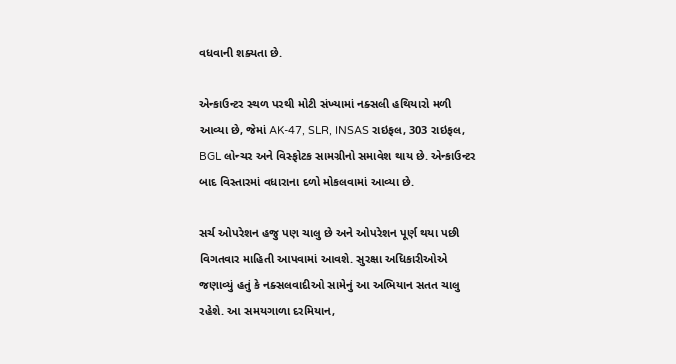વધવાની શક્યતા છે.

એન્કાઉન્ટર સ્થળ પરથી મોટી સંખ્યામાં નક્સલી હથિયારો મળી આવ્યા છે, જેમાં AK-47, SLR, INSAS રાઇફલ, 303 રાઇફલ, BGL લોન્ચર અને વિસ્ફોટક સામગ્રીનો સમાવેશ થાય છે. એન્કાઉન્ટર બાદ વિસ્તારમાં વધારાના દળો મોકલવામાં આવ્યા છે.

સર્ચ ઓપરેશન હજુ પણ ચાલુ છે અને ઓપરેશન પૂર્ણ થયા પછી વિગતવાર માહિતી આપવામાં આવશે. સુરક્ષા અધિકારીઓએ જણાવ્યું હતું કે નક્સલવાદીઓ સામેનું આ અભિયાન સતત ચાલુ રહેશે. આ સમયગાળા દરમિયાન,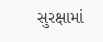સુરક્ષામાં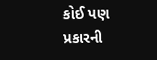કોઈ પણ પ્રકારની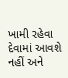ખામી રહેવા દેવામાં આવશે નહીં અને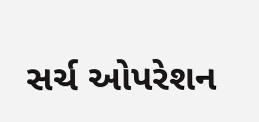સર્ચ ઓપરેશન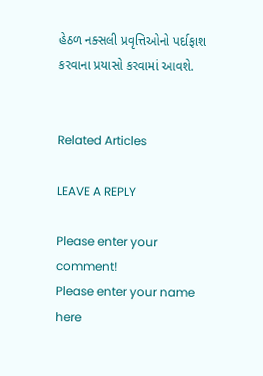હેઠળ નક્સલી પ્રવૃત્તિઓનો પર્દાફાશ કરવાના પ્રયાસો કરવામાં આવશે.


Related Articles

LEAVE A REPLY

Please enter your comment!
Please enter your name here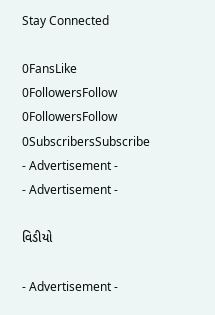Stay Connected

0FansLike
0FollowersFollow
0FollowersFollow
0SubscribersSubscribe
- Advertisement -
- Advertisement -

વિડીયો

- Advertisement -